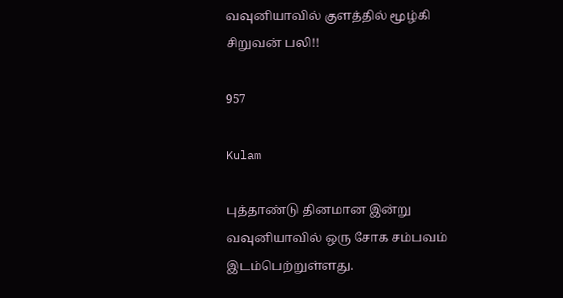வவுனியாவில் குளத்தில் மூழ்கி சிறுவன் பலி!!

957

Kulam

புத்தாண்டு தினமான இன்று வவுனியாவில் ஒரு சோக சம்பவம் இடம்பெற்றுள்ளது.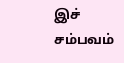இச் சம்பவம்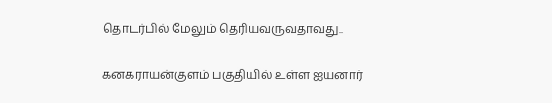தொடர்பில் மேலும் தெரியவருவதாவது..

கனகராயன்குளம் பகுதியில் உள்ள ஐயனார்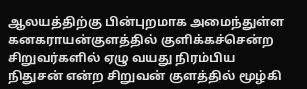ஆலயத்திற்கு பின்புறமாக அமைந்துள்ள கனகராயன்குளத்தில் குளிக்கச்சென்ற சிறுவர்களில் ஏழு வயது நிரம்பிய நிதுசன் என்ற சிறுவன் குளத்தில் மூழ்கி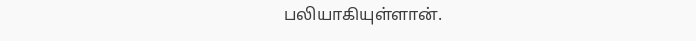பலியாகியுள்ளான்.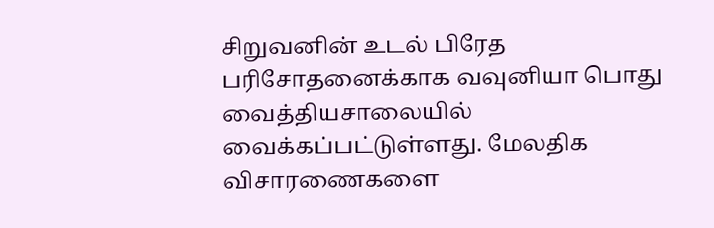சிறுவனின் உடல் பிரேத பரிசோதனைக்காக வவுனியா பொது வைத்தியசாலையில் வைக்கப்பட்டுள்ளது. மேலதிக விசாரணைகளை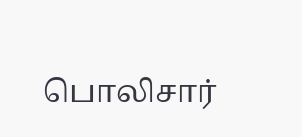பொலிசார்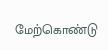மேற்கொண்டு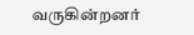வருகின்றனர்